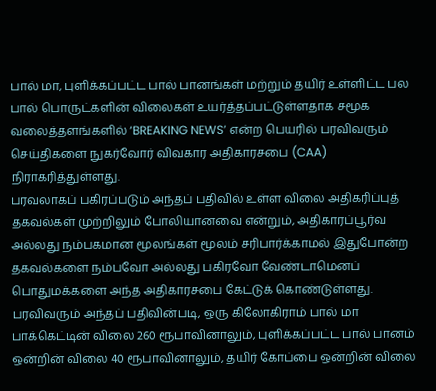பால் மா, புளிக்கப்பட்ட பால் பானங்கள் மற்றும் தயிர் உள்ளிட்ட பல பால் பொருட்களின் விலைகள் உயர்த்தப்பட்டுள்ளதாக சமூக வலைத்தளங்களில் ‘BREAKING NEWS’ என்ற பெயரில் பரவிவரும் செய்திகளை நுகர்வோர் விவகார அதிகாரசபை (CAA) நிராகரித்துள்ளது.
பரவலாகப் பகிரப்படும் அந்தப் பதிவில் உள்ள விலை அதிகரிப்புத் தகவல்கள் முற்றிலும் போலியானவை என்றும், அதிகாரப்பூர்வ அல்லது நம்பகமான மூலங்கள் மூலம் சரிபார்க்காமல் இதுபோன்ற தகவல்களை நம்பவோ அல்லது பகிரவோ வேண்டாமெனப் பொதுமக்களை அந்த அதிகாரசபை கேட்டுக் கொண்டுள்ளது.
பரவிவரும் அந்தப் பதிவின்படி, ஒரு கிலோகிராம் பால் மா பாக்கெட்டின் விலை 260 ரூபாவினாலும், புளிக்கப்பட்ட பால் பானம் ஒன்றின் விலை 40 ரூபாவினாலும், தயிர் கோப்பை ஒன்றின் விலை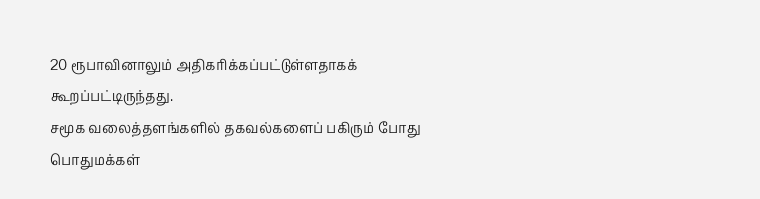20 ரூபாவினாலும் அதிகரிக்கப்பட்டுள்ளதாகக் கூறப்பட்டிருந்தது.
சமூக வலைத்தளங்களில் தகவல்களைப் பகிரும் போது பொதுமக்கள்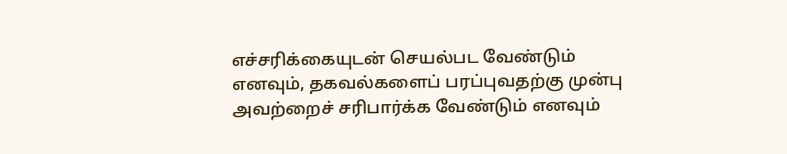எச்சரிக்கையுடன் செயல்பட வேண்டும் எனவும், தகவல்களைப் பரப்புவதற்கு முன்பு அவற்றைச் சரிபார்க்க வேண்டும் எனவும்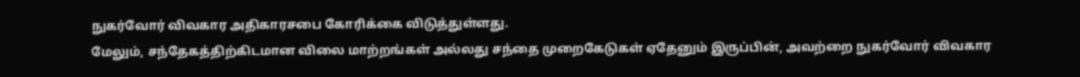நுகர்வோர் விவகார அதிகாரசபை கோரிக்கை விடுத்துள்ளது.
மேலும், சந்தேகத்திற்கிடமான விலை மாற்றங்கள் அல்லது சந்தை முறைகேடுகள் ஏதேனும் இருப்பின், அவற்றை நுகர்வோர் விவகார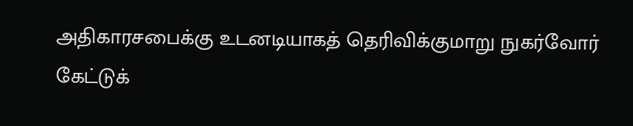அதிகாரசபைக்கு உடனடியாகத் தெரிவிக்குமாறு நுகர்வோர் கேட்டுக்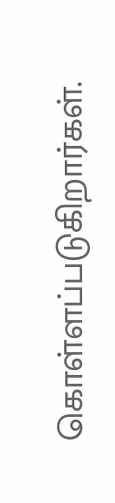கொள்ளப்படுகிறார்கள்.